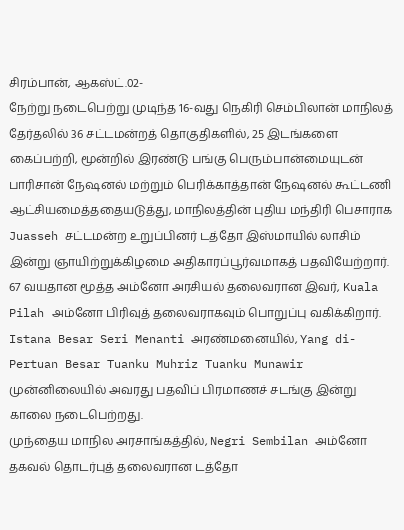சிரம்பான், ஆகஸ்ட்.02-
நேற்று நடைபெற்று முடிந்த 16-வது நெகிரி செம்பிலான் மாநிலத் தேர்தலில் 36 சட்டமன்றத் தொகுதிகளில், 25 இடங்களை கைப்பற்றி, மூன்றில் இரண்டு பங்கு பெரும்பான்மையுடன் பாரிசான் நேஷனல் மற்றும் பெரிக்காத்தான் நேஷனல் கூட்டணி ஆட்சியமைத்ததையடுத்து, மாநிலத்தின் புதிய மந்திரி பெசாராக Juasseh சட்டமன்ற உறுப்பினர் டத்தோ இஸ்மாயில் லாசிம் இன்று ஞாயிற்றுக்கிழமை அதிகாரப்பூர்வமாகத் பதவியேற்றார்.
67 வயதான மூத்த அம்னோ அரசியல் தலைவரான இவர், Kuala Pilah அம்னோ பிரிவுத் தலைவராகவும் பொறுப்பு வகிக்கிறார்.
Istana Besar Seri Menanti அரண்மனையில், Yang di-Pertuan Besar Tuanku Muhriz Tuanku Munawir முன்னிலையில் அவரது பதவிப் பிரமாணச் சடங்கு இன்று காலை நடைபெற்றது.
முந்தைய மாநில அரசாங்கத்தில், Negri Sembilan அம்னோ தகவல் தொடர்புத் தலைவரான டத்தோ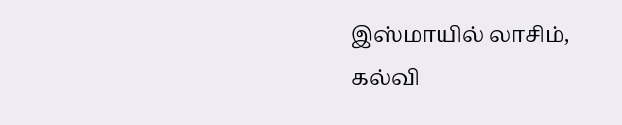இஸ்மாயில் லாசிம், கல்வி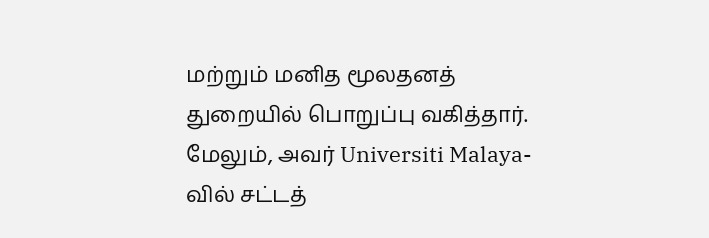மற்றும் மனித மூலதனத் துறையில் பொறுப்பு வகித்தார்.
மேலும், அவர் Universiti Malaya-வில் சட்டத்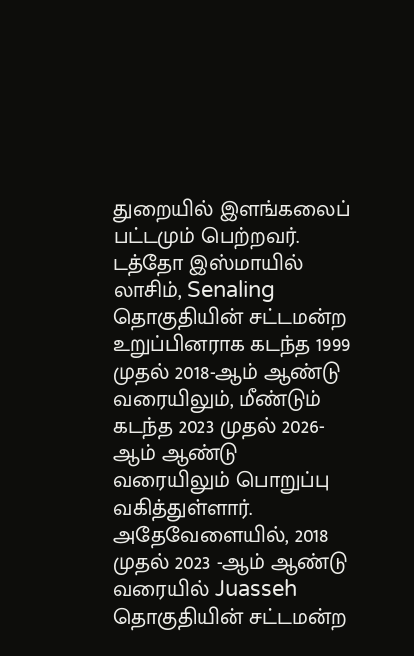துறையில் இளங்கலைப் பட்டமும் பெற்றவர்.
டத்தோ இஸ்மாயில் லாசிம், Senaling தொகுதியின் சட்டமன்ற உறுப்பினராக கடந்த 1999 முதல் 2018-ஆம் ஆண்டு வரையிலும், மீண்டும் கடந்த 2023 முதல் 2026-ஆம் ஆண்டு வரையிலும் பொறுப்பு வகித்துள்ளார்.
அதேவேளையில், 2018 முதல் 2023 -ஆம் ஆண்டு வரையில் Juasseh தொகுதியின் சட்டமன்ற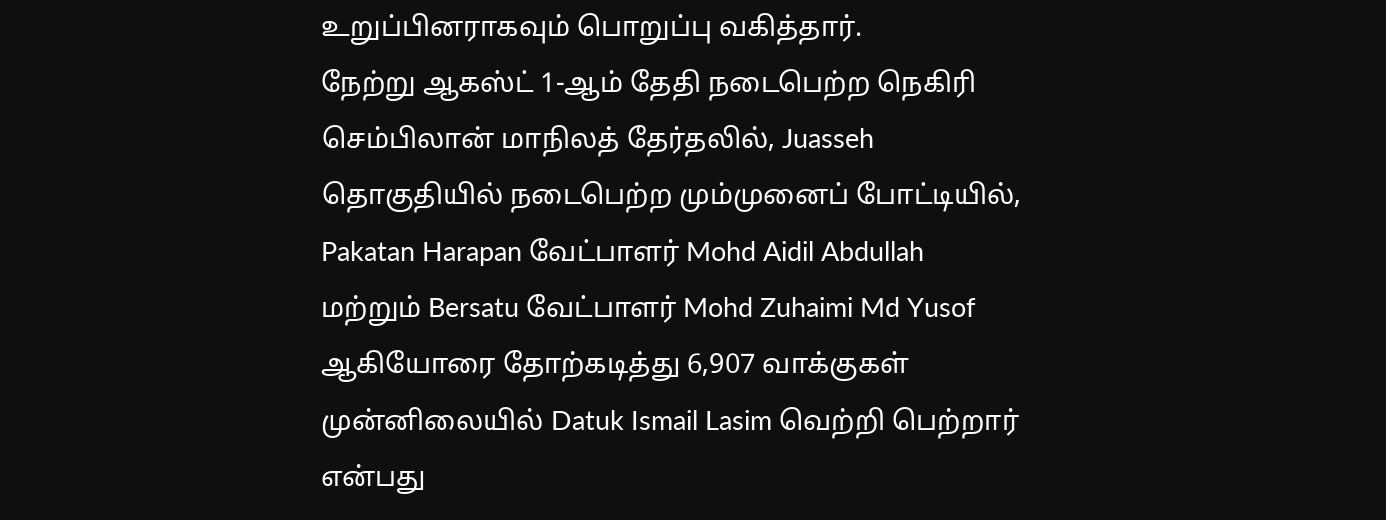உறுப்பினராகவும் பொறுப்பு வகித்தார்.
நேற்று ஆகஸ்ட் 1-ஆம் தேதி நடைபெற்ற நெகிரி செம்பிலான் மாநிலத் தேர்தலில், Juasseh தொகுதியில் நடைபெற்ற மும்முனைப் போட்டியில், Pakatan Harapan வேட்பாளர் Mohd Aidil Abdullah மற்றும் Bersatu வேட்பாளர் Mohd Zuhaimi Md Yusof ஆகியோரை தோற்கடித்து 6,907 வாக்குகள் முன்னிலையில் Datuk Ismail Lasim வெற்றி பெற்றார் என்பது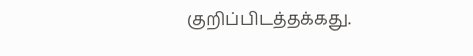குறிப்பிடத்தக்கது.